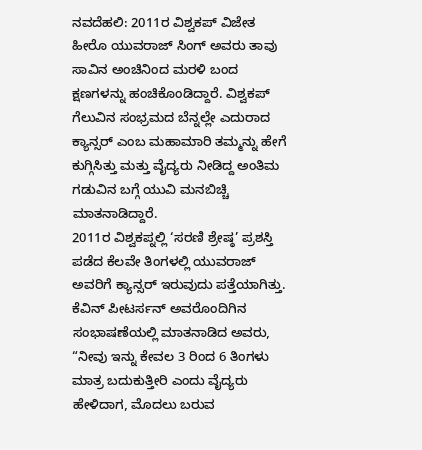ನವದೆಹಲಿ: 2011ರ ವಿಶ್ವಕಪ್ ವಿಜೇತ ಹೀರೊ ಯುವರಾಜ್ ಸಿಂಗ್ ಅವರು ತಾವು ಸಾವಿನ ಅಂಚಿನಿಂದ ಮರಳಿ ಬಂದ ಕ್ಷಣಗಳನ್ನು ಹಂಚಿಕೊಂಡಿದ್ದಾರೆ. ವಿಶ್ವಕಪ್ ಗೆಲುವಿನ ಸಂಭ್ರಮದ ಬೆನ್ನಲ್ಲೇ ಎದುರಾದ ಕ್ಯಾನ್ಸರ್ ಎಂಬ ಮಹಾಮಾರಿ ತಮ್ಮನ್ನು ಹೇಗೆ ಕುಗ್ಗಿಸಿತ್ತು ಮತ್ತು ವೈದ್ಯರು ನೀಡಿದ್ದ ಅಂತಿಮ ಗಡುವಿನ ಬಗ್ಗೆ ಯುವಿ ಮನಬಿಚ್ಚಿ ಮಾತನಾಡಿದ್ದಾರೆ.
2011ರ ವಿಶ್ವಕಪ್ನಲ್ಲಿ ‘ಸರಣಿ ಶ್ರೇಷ್ಠ’ ಪ್ರಶಸ್ತಿ ಪಡೆದ ಕೆಲವೇ ತಿಂಗಳಲ್ಲಿ ಯುವರಾಜ್ ಅವರಿಗೆ ಕ್ಯಾನ್ಸರ್ ಇರುವುದು ಪತ್ತೆಯಾಗಿತ್ತು. ಕೆವಿನ್ ಪೀಟರ್ಸನ್ ಅವರೊಂದಿಗಿನ ಸಂಭಾಷಣೆಯಲ್ಲಿ ಮಾತನಾಡಿದ ಅವರು, “ನೀವು ಇನ್ನು ಕೇವಲ 3 ರಿಂದ 6 ತಿಂಗಳು ಮಾತ್ರ ಬದುಕುತ್ತೀರಿ ಎಂದು ವೈದ್ಯರು ಹೇಳಿದಾಗ, ಮೊದಲು ಬರುವ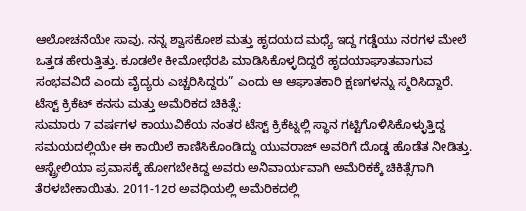ಆಲೋಚನೆಯೇ ಸಾವು. ನನ್ನ ಶ್ವಾಸಕೋಶ ಮತ್ತು ಹೃದಯದ ಮಧ್ಯೆ ಇದ್ದ ಗಡ್ಡೆಯು ನರಗಳ ಮೇಲೆ ಒತ್ತಡ ಹೇರುತ್ತಿತ್ತು. ಕೂಡಲೇ ಕೀಮೋಥೆರಪಿ ಮಾಡಿಸಿಕೊಳ್ಳದಿದ್ದರೆ ಹೃದಯಾಘಾತವಾಗುವ ಸಂಭವವಿದೆ ಎಂದು ವೈದ್ಯರು ಎಚ್ಚರಿಸಿದ್ದರು” ಎಂದು ಆ ಆಘಾತಕಾರಿ ಕ್ಷಣಗಳನ್ನು ಸ್ಮರಿಸಿದ್ದಾರೆ.
ಟೆಸ್ಟ್ ಕ್ರಿಕೆಟ್ ಕನಸು ಮತ್ತು ಅಮೆರಿಕದ ಚಿಕಿತ್ಸೆ:
ಸುಮಾರು 7 ವರ್ಷಗಳ ಕಾಯುವಿಕೆಯ ನಂತರ ಟೆಸ್ಟ್ ಕ್ರಿಕೆಟ್ನಲ್ಲಿ ಸ್ಥಾನ ಗಟ್ಟಿಗೊಳಿಸಿಕೊಳ್ಳುತ್ತಿದ್ದ ಸಮಯದಲ್ಲಿಯೇ ಈ ಕಾಯಿಲೆ ಕಾಣಿಸಿಕೊಂಡಿದ್ದು ಯುವರಾಜ್ ಅವರಿಗೆ ದೊಡ್ಡ ಹೊಡೆತ ನೀಡಿತ್ತು. ಆಸ್ಟ್ರೇಲಿಯಾ ಪ್ರವಾಸಕ್ಕೆ ಹೋಗಬೇಕಿದ್ದ ಅವರು ಅನಿವಾರ್ಯವಾಗಿ ಅಮೆರಿಕಕ್ಕೆ ಚಿಕಿತ್ಸೆಗಾಗಿ ತೆರಳಬೇಕಾಯಿತು. 2011-12ರ ಅವಧಿಯಲ್ಲಿ ಅಮೆರಿಕದಲ್ಲಿ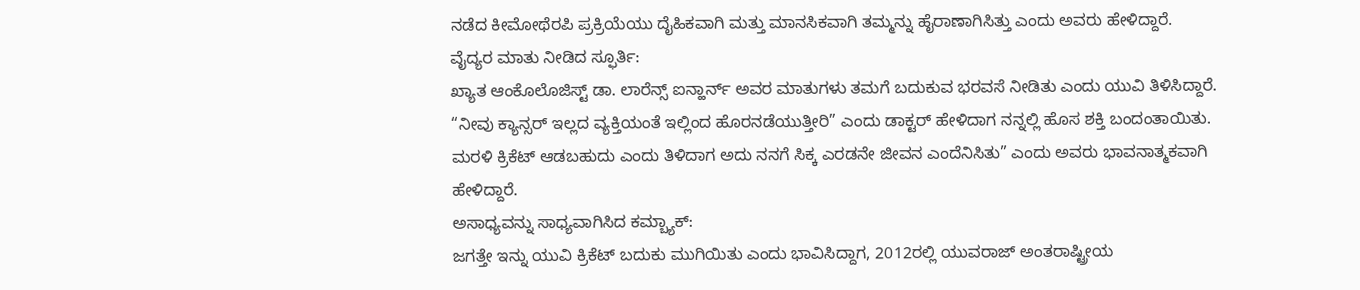ನಡೆದ ಕೀಮೋಥೆರಪಿ ಪ್ರಕ್ರಿಯೆಯು ದೈಹಿಕವಾಗಿ ಮತ್ತು ಮಾನಸಿಕವಾಗಿ ತಮ್ಮನ್ನು ಹೈರಾಣಾಗಿಸಿತ್ತು ಎಂದು ಅವರು ಹೇಳಿದ್ದಾರೆ.
ವೈದ್ಯರ ಮಾತು ನೀಡಿದ ಸ್ಫೂರ್ತಿ:
ಖ್ಯಾತ ಆಂಕೊಲೊಜಿಸ್ಟ್ ಡಾ. ಲಾರೆನ್ಸ್ ಐನ್ಹಾರ್ನ್ ಅವರ ಮಾತುಗಳು ತಮಗೆ ಬದುಕುವ ಭರವಸೆ ನೀಡಿತು ಎಂದು ಯುವಿ ತಿಳಿಸಿದ್ದಾರೆ. “ನೀವು ಕ್ಯಾನ್ಸರ್ ಇಲ್ಲದ ವ್ಯಕ್ತಿಯಂತೆ ಇಲ್ಲಿಂದ ಹೊರನಡೆಯುತ್ತೀರಿ” ಎಂದು ಡಾಕ್ಟರ್ ಹೇಳಿದಾಗ ನನ್ನಲ್ಲಿ ಹೊಸ ಶಕ್ತಿ ಬಂದಂತಾಯಿತು. ಮರಳಿ ಕ್ರಿಕೆಟ್ ಆಡಬಹುದು ಎಂದು ತಿಳಿದಾಗ ಅದು ನನಗೆ ಸಿಕ್ಕ ಎರಡನೇ ಜೀವನ ಎಂದೆನಿಸಿತು” ಎಂದು ಅವರು ಭಾವನಾತ್ಮಕವಾಗಿ ಹೇಳಿದ್ದಾರೆ.
ಅಸಾಧ್ಯವನ್ನು ಸಾಧ್ಯವಾಗಿಸಿದ ಕಮ್ಬ್ಯಾಕ್:
ಜಗತ್ತೇ ಇನ್ನು ಯುವಿ ಕ್ರಿಕೆಟ್ ಬದುಕು ಮುಗಿಯಿತು ಎಂದು ಭಾವಿಸಿದ್ದಾಗ, 2012ರಲ್ಲಿ ಯುವರಾಜ್ ಅಂತರಾಷ್ಟ್ರೀಯ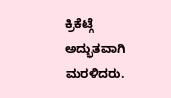ಕ್ರಿಕೆಟ್ಗೆ ಅದ್ಭುತವಾಗಿ ಮರಳಿದರು.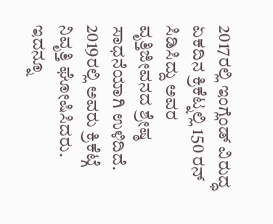2017ರಲ್ಲಿ ಇಂಗ್ಲೆಂಡ್ ವಿರುದ್ಧ ಏಕದಿನ ಕ್ರಿಕೆಟ್ನಲ್ಲಿ 150 ರನ್ ಸಿಡಿಸಿದ್ದು ಅವರ ವೃತ್ತಿಜೀವನದ ಶ್ರೇಷ್ಠ ಸಾಧನೆಯಾಗಿ ಉಳಿದಿದೆ. 2019ರಲ್ಲಿ ಅವರು ಕ್ರಿಕೆಟ್ಗೆ ನಿವೃತ್ತಿ ಘೋಷಿಸಿದರು.
ಇದನ್ನೂ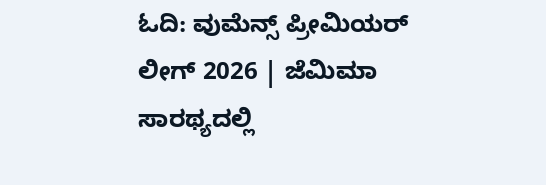ಓದಿ: ವುಮೆನ್ಸ್ ಪ್ರೀಮಿಯರ್ ಲೀಗ್ 2026 | ಜೆಮಿಮಾ ಸಾರಥ್ಯದಲ್ಲಿ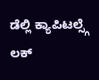ಡೆಲ್ಲಿ ಕ್ಯಾಪಿಟಲ್ಸ್ಗೆ ಲಕ್